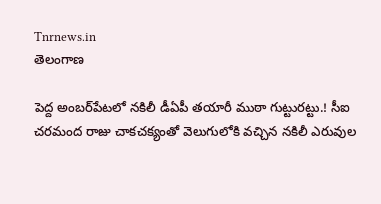Tnrnews.in
తెలంగాణ

పెద్ద అంబర్‌పేటలో నకిలీ డీఏపీ తయారీ ముఠా గుట్టురట్టు.! సీఐ చరమంద రాజు చాకచక్యంతో వెలుగులోకి వచ్చిన నకిలీ ఎరువుల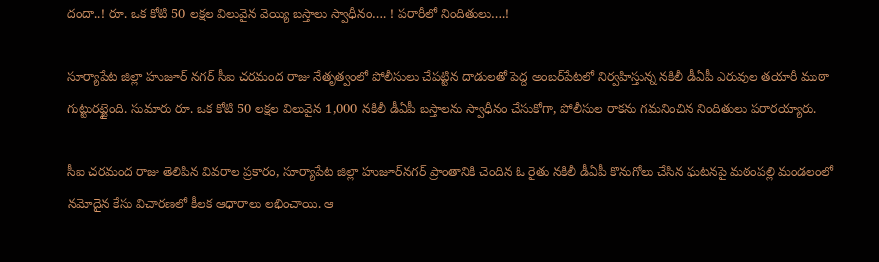దందా..! రూ. ఒక కోటి 50 లక్షల విలువైన వెయ్యి బస్తాలు స్వాధీనం…. ! పరారీలో నిందితులు….!

సూర్యాపేట జిల్లా హుజూర్ నగర్ సీఐ చరమంద రాజు నేతృత్వంలో పోలీసులు చేపట్టిన దాడులతో పెద్ద అంబర్‌పేటలో నిర్వహిస్తున్న నకిలీ డీఏపీ ఎరువుల తయారీ ముఠా గుట్టురట్టైంది. సుమారు రూ. ఒక కోటి 50 లక్షల విలువైన 1,000 నకిలీ డీఏపీ బస్తాలను స్వాధీనం చేసుకోగా, పోలీసుల రాకను గమనించిన నిందితులు పరారయ్యారు.

సీఐ చరమంద రాజు తెలిపిన వివరాల ప్రకారం, సూర్యాపేట జిల్లా హుజూర్‌నగర్ ప్రాంతానికి చెందిన ఓ రైతు నకిలీ డీఏపీ కొనుగోలు చేసిన ఘటనపై మఠంపల్లి మండలంలో నమోదైన కేసు విచారణలో కీలక ఆధారాలు లభించాయి. ఆ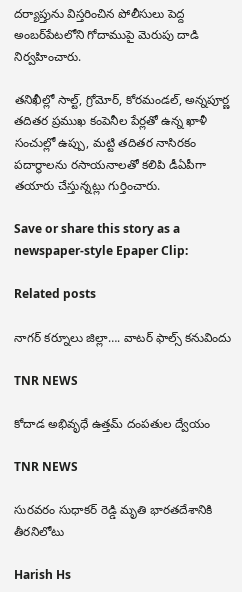దర్యాప్తును విస్తరించిన పోలీసులు పెద్ద అంబర్‌పేటలోని గోదాముపై మెరుపు దాడి నిర్వహించారు.

తనిఖీల్లో సాల్ట్, గ్రోమోర్, కోరమండల్, అన్నపూర్ణ తదితర ప్రముఖ కంపెనీల పేర్లతో ఉన్న ఖాళీ సంచుల్లో ఉప్పు, మట్టి తదితర నాసిరకం పదార్థాలను రసాయనాలతో కలిపి డీఏపీగా తయారు చేస్తున్నట్లు గుర్తించారు.

Save or share this story as a newspaper-style Epaper Clip:

Related posts

నాగర్ కర్నూలు జిల్లా…. వాటర్ ఫాల్స్ కనువిందు

TNR NEWS

కోదాడ అభివృధే ఉత్తమ్ దంపతుల ద్వేయం

TNR NEWS

సురవరం సుధాకర్ రెడ్డి మృతి భారతదేశానికి తీరనిలోటు

Harish Hs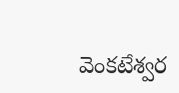వెంకటేశ్వర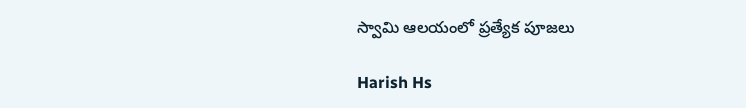స్వామి ఆలయంలో ప్రత్యేక పూజలు

Harish Hs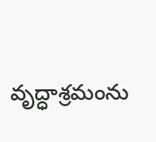వృద్ధాశ్రమంను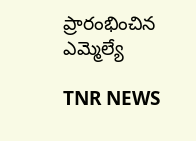ప్రారంభించిన ఎమ్మెల్యే

TNR NEWS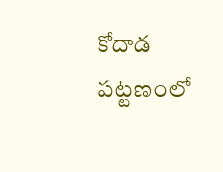కోదాడ పట్టణంలో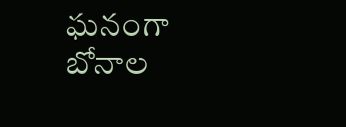ఘనంగా బోనాల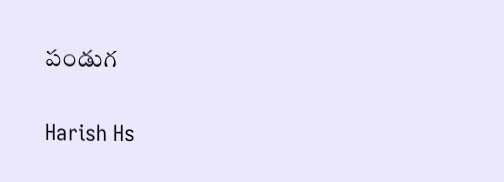పండుగ

Harish Hs